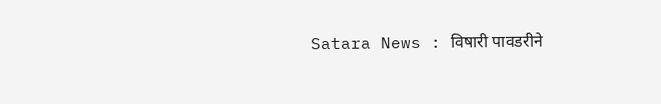Satara News : विषारी पावडरीने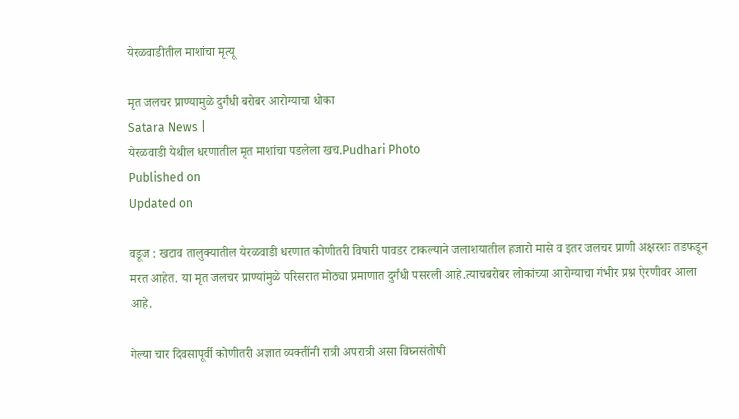येरळवाडीतील माशांचा मृत्यू

मृत जलचर प्राण्यामुळे दुर्गंधी बरोबर आरोग्याचा धोका
Satara News |
येरळवाडी येथील धरणातील मृत माशांचा पडलेला खच.Pudhari Photo
Published on
Updated on

वडूज : खटाव तालुक्यातील येरळवाडी धरणात कोणीतरी विषारी पावडर टाकल्याने जलाशयातील हजारो मासे व इतर जलचर प्राणी अक्षरशः तडफडून मरत आहेत. या मृत जलचर प्राण्यांमुळे परिसरात मोठ्या प्रमाणात दुर्गंधी पसरली आहे.त्याचबरोबर लोकांच्या आरोग्याचा गंभीर प्रश्न ऐरणीवर आला आहे.

गेल्या चार दिवसापूर्वी कोणीतरी अज्ञात व्यक्तींनी रात्री अपरात्री असा विघ्नसंतोषी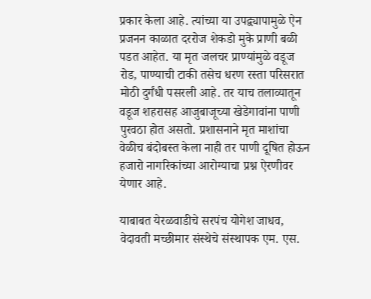प्रकार केला आहे. त्यांच्या या उपद्व्यापामुळे ऐन प्रजनन काळात दररोज शेकडो मुके प्राणी बळी पडत आहेत. या मृत जलचर प्राण्यांमुळे वडूज रोड, पाण्याची टाकी तसेच धरण रस्ता परिसरात मोठी दुर्गंधी पसरली आहे. तर याच तलाव्यातून वडूज शहरासह आजुबाजूच्या खेडेगावांना पाणी पुरवठा होत असतो. प्रशासनाने मृत माशांचा वेळीच बंदोबस्त केला नाही तर पाणी दूषित होऊन हजारो नागरिकांच्या आरोग्याचा प्रश्न ऐरणीवर येणार आहे.

याबाबत येरळवाडीचे सरपंच योगेश जाधव, वेदावती मच्छीमार संस्थेचे संस्थापक एम. एस.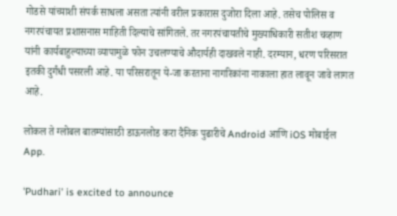गोडसे यांच्याशी संपर्क साधला असता त्यांनी वरील प्रकारास दुजोरा दिला आहे. तसेच पोलिस व नगरपंचायत प्रशासनास माहिती दिल्याचे सांगितले. तर नगरपंचायतीचे मुख्याधिकारी सतीश चव्हाण यांनी कार्यबाहुल्याच्या व्यापामुळे फोन उचलण्याचे औदार्यही दाखवले नाही. दरम्यान, धरण परिसरात इतकी दुर्गंधी पसरली आहे. या परिसरातून ये-जा करताना नागरिकांना नाकाला हात लावून जावे लागत आहे.

लोकल ते ग्लोबल बातम्यांसाठी डाऊनलोड करा दैनिक पुढारीचे Android आणि iOS मोबाईल App.

'Pudhari' is excited to announce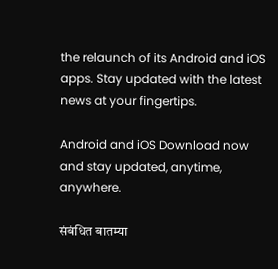the relaunch of its Android and iOS apps. Stay updated with the latest news at your fingertips.

Android and iOS Download now and stay updated, anytime, anywhere.

संबंधित बातम्या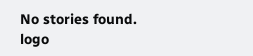No stories found.
logo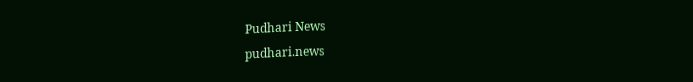Pudhari News
pudhari.news